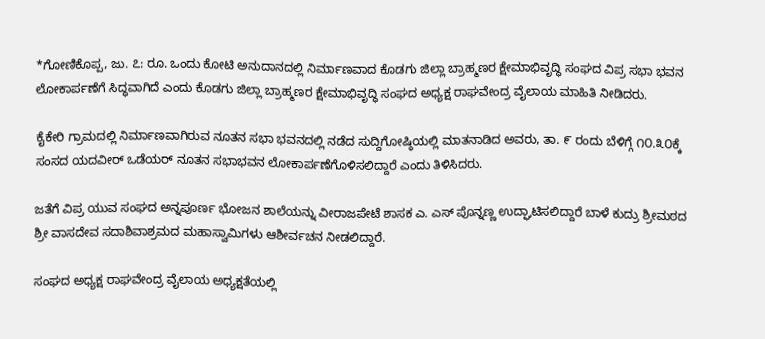*ಗೋಣಿಕೊಪ್ಪ, ಜು. ೭: ರೂ. ಒಂದು ಕೋಟಿ ಅನುದಾನದಲ್ಲಿ ನಿರ್ಮಾಣವಾದ ಕೊಡಗು ಜಿಲ್ಲಾ ಬ್ರಾಹ್ಮಣರ ಕ್ಷೇಮಾಭಿವೃದ್ಧಿ ಸಂಘದ ವಿಪ್ರ ಸಭಾ ಭವನ ಲೋಕಾರ್ಪಣೆಗೆ ಸಿದ್ಧವಾಗಿದೆ ಎಂದು ಕೊಡಗು ಜಿಲ್ಲಾ ಬ್ರಾಹ್ಮಣರ ಕ್ಷೇಮಾಭಿವೃದ್ಧಿ ಸಂಘದ ಅಧ್ಯಕ್ಷ ರಾಘವೇಂದ್ರ ವೈಲಾಯ ಮಾಹಿತಿ ನೀಡಿದರು.

ಕೈಕೇರಿ ಗ್ರಾಮದಲ್ಲಿ ನಿರ್ಮಾಣವಾಗಿರುವ ನೂತನ ಸಭಾ ಭವನದಲ್ಲಿ ನಡೆದ ಸುದ್ದಿಗೋಷ್ಠಿಯಲ್ಲಿ ಮಾತನಾಡಿದ ಅವರು, ತಾ. ೯ ರಂದು ಬೆಳಿಗ್ಗೆ ೧೦.೩೦ಕ್ಕೆ ಸಂಸದ ಯದವೀರ್ ಒಡೆಯರ್ ನೂತನ ಸಭಾಭವನ ಲೋಕಾರ್ಪಣೆಗೊಳಿಸಲಿದ್ದಾರೆ ಎಂದು ತಿಳಿಸಿದರು.

ಜತೆಗೆ ವಿಪ್ರ ಯುವ ಸಂಘದ ಅನ್ನಪೂರ್ಣ ಭೋಜನ ಶಾಲೆಯನ್ನು ವೀರಾಜಪೇಟೆ ಶಾಸಕ ಎ. ಎಸ್ ಪೊನ್ನಣ್ಣ ಉದ್ಘಾಟಿಸಲಿದ್ದಾರೆ ಬಾಳೆ ಕುದ್ರು ಶ್ರೀಮಠದ ಶ್ರೀ ವಾಸದೇವ ಸದಾಶಿವಾಶ್ರಮದ ಮಹಾಸ್ವಾಮಿಗಳು ಆಶೀರ್ವಚನ ನೀಡಲಿದ್ದಾರೆ.

ಸಂಘದ ಅಧ್ಯಕ್ಷ ರಾಘವೇಂದ್ರ ವೈಲಾಯ ಅಧ್ಯಕ್ಷತೆಯಲ್ಲಿ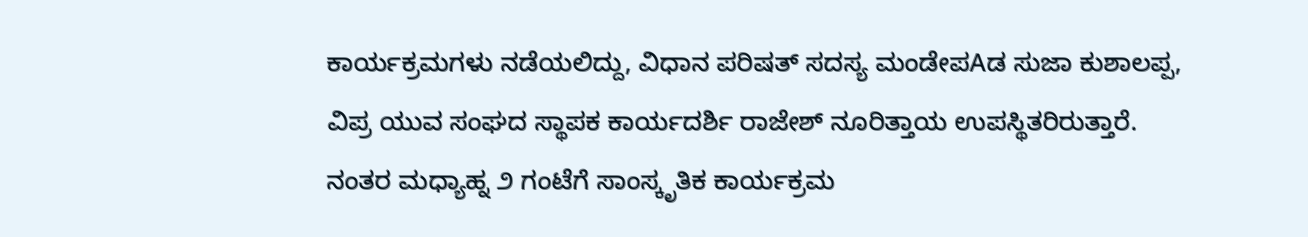ಕಾರ್ಯಕ್ರಮಗಳು ನಡೆಯಲಿದ್ದು, ವಿಧಾನ ಪರಿಷತ್ ಸದಸ್ಯ ಮಂಡೇಪAಡ ಸುಜಾ ಕುಶಾಲಪ್ಪ, ವಿಪ್ರ ಯುವ ಸಂಘದ ಸ್ಥಾಪಕ ಕಾರ್ಯದರ್ಶಿ ರಾಜೇಶ್ ನೂರಿತ್ತಾಯ ಉಪಸ್ಥಿತರಿರುತ್ತಾರೆ. ನಂತರ ಮಧ್ಯಾಹ್ನ ೨ ಗಂಟೆಗೆ ಸಾಂಸ್ಕೃತಿಕ ಕಾರ್ಯಕ್ರಮ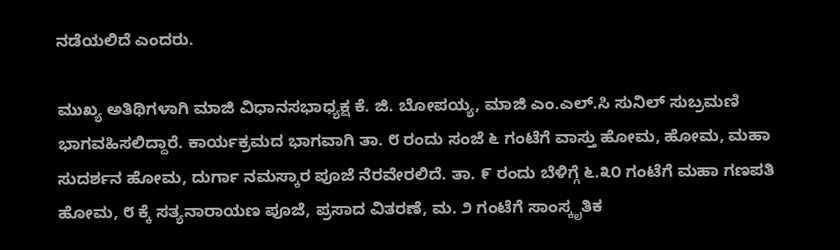ನಡೆಯಲಿದೆ ಎಂದರು.

ಮುಖ್ಯ ಅತಿಥಿಗಳಾಗಿ ಮಾಜಿ ವಿಧಾನಸಭಾಧ್ಯಕ್ಷ ಕೆ. ಜಿ. ಬೋಪಯ್ಯ, ಮಾಜಿ ಎಂ.ಎಲ್.ಸಿ ಸುನಿಲ್ ಸುಬ್ರಮಣಿ ಭಾಗವಹಿಸಲಿದ್ದಾರೆ. ಕಾರ್ಯಕ್ರಮದ ಭಾಗವಾಗಿ ತಾ. ೮ ರಂದು ಸಂಜೆ ೬ ಗಂಟೆಗೆ ವಾಸ್ತು ಹೋಮ, ಹೋಮ, ಮಹಾ ಸುದರ್ಶನ ಹೋಮ, ದುರ್ಗಾ ನಮಸ್ಕಾರ ಪೂಜೆ ನೆರವೇರಲಿದೆ. ತಾ. ೯ ರಂದು ಬೆಳಿಗ್ಗೆ ೬.೩೦ ಗಂಟೆಗೆ ಮಹಾ ಗಣಪತಿ ಹೋಮ, ೮ ಕ್ಕೆ ಸತ್ಯನಾರಾಯಣ ಪೂಜೆ, ಪ್ರಸಾದ ವಿತರಣೆ, ಮ. ೨ ಗಂಟೆಗೆ ಸಾಂಸ್ಕೃತಿಕ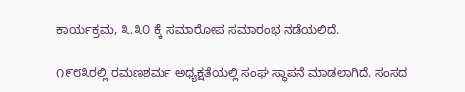ಕಾರ್ಯಕ್ರಮ, ೩.೩೦ ಕ್ಕೆ ಸಮಾರೋಪ ಸಮಾರಂಭ ನಡೆಯಲಿದೆ.

೧೯೮೩ರಲ್ಲಿ ರಮಣಶರ್ಮ ಅಧ್ಯಕ್ಷತೆಯಲ್ಲಿ ಸಂಘ ಸ್ಥಾಪನೆ ಮಾಡಲಾಗಿದೆ. ಸಂಸದ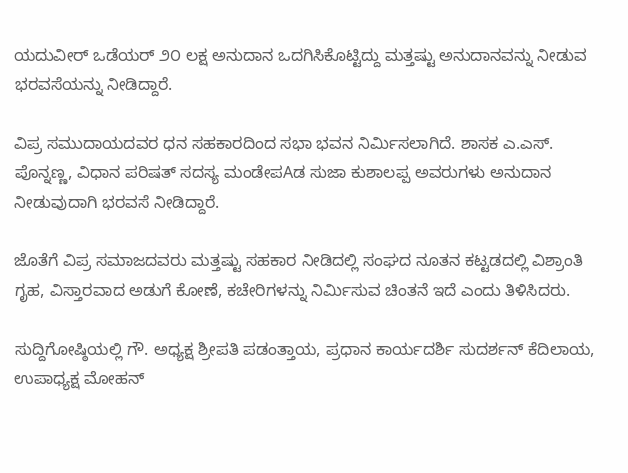ಯದುವೀರ್ ಒಡೆಯರ್ ೨೦ ಲಕ್ಷ ಅನುದಾನ ಒದಗಿಸಿಕೊಟ್ಟಿದ್ದು ಮತ್ತಷ್ಟು ಅನುದಾನವನ್ನು ನೀಡುವ ಭರವಸೆಯನ್ನು ನೀಡಿದ್ದಾರೆ.

ವಿಪ್ರ ಸಮುದಾಯದವರ ಧನ ಸಹಕಾರದಿಂದ ಸಭಾ ಭವನ ನಿರ್ಮಿಸಲಾಗಿದೆ. ಶಾಸಕ ಎ.ಎಸ್. ಪೊನ್ನಣ್ಣ, ವಿಧಾನ ಪರಿಷತ್ ಸದಸ್ಯ ಮಂಡೇಪAಡ ಸುಜಾ ಕುಶಾಲಪ್ಪ ಅವರುಗಳು ಅನುದಾನ ನೀಡುವುದಾಗಿ ಭರವಸೆ ನೀಡಿದ್ದಾರೆ.

ಜೊತೆಗೆ ವಿಪ್ರ ಸಮಾಜದವರು ಮತ್ತಷ್ಟು ಸಹಕಾರ ನೀಡಿದಲ್ಲಿ ಸಂಘದ ನೂತನ ಕಟ್ಟಡದಲ್ಲಿ ವಿಶ್ರಾಂತಿ ಗೃಹ, ವಿಸ್ತಾರವಾದ ಅಡುಗೆ ಕೋಣೆ, ಕಚೇರಿಗಳನ್ನು ನಿರ್ಮಿಸುವ ಚಿಂತನೆ ಇದೆ ಎಂದು ತಿಳಿಸಿದರು.

ಸುದ್ದಿಗೋಷ್ಠಿಯಲ್ಲಿ ಗೌ. ಅಧ್ಯಕ್ಷ ಶ್ರೀಪತಿ ಪಡಂತ್ತಾಯ, ಪ್ರಧಾನ ಕಾರ್ಯದರ್ಶಿ ಸುದರ್ಶನ್ ಕೆದಿಲಾಯ, ಉಪಾಧ್ಯಕ್ಷ ಮೋಹನ್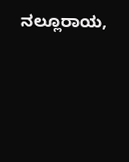ನಲ್ಲೂರಾಯ,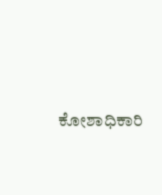ಕೋಶಾಧಿಕಾರಿ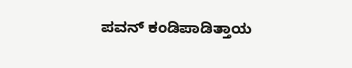ಪವನ್ ಕಂಡಿಪಾಡಿತ್ತಾಯ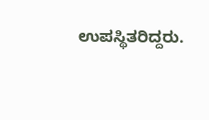ಉಪಸ್ಥಿತರಿದ್ದರು.